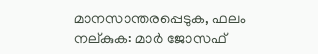മാനസാന്തരപ്പെടുക, ഫലം നല്കുക: മാര്‍ ജോസഫ്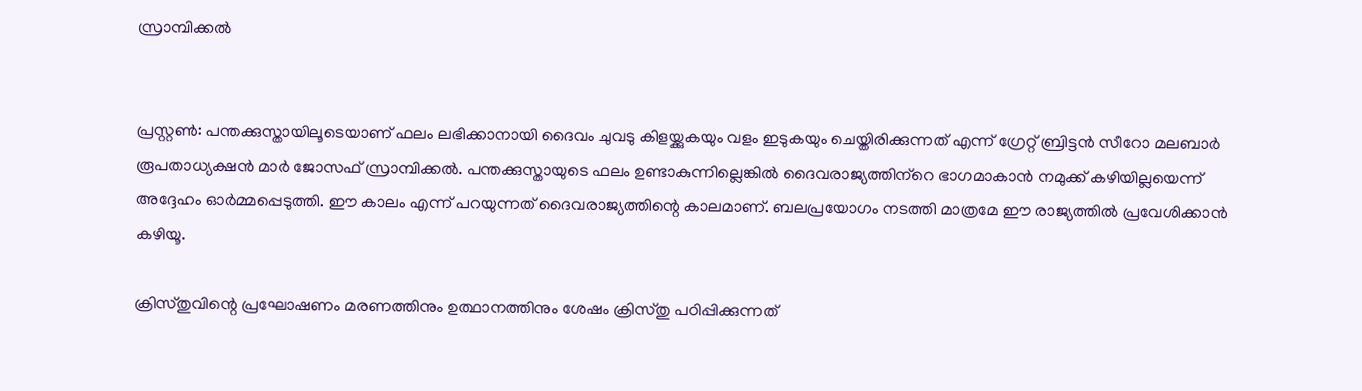സ്രാമ്പിക്കല്‍


പ്രസ്റ്റണ്‍: പന്തക്കുസ്തായിലൂടെയാണ് ഫലം ലഭിക്കാനായി ദൈവം ചുവടു കിളയ്ക്കുകയും വളം ഇടുകയും ചെയ്തിരിക്കുന്നത് എന്ന് ഗ്രേറ്റ് ബ്രിട്ടന്‍ സീറോ മലബാര്‍ രൂപതാധ്യക്ഷന്‍ മാര്‍ ജോസഫ് സ്രാമ്പിക്കല്‍. പന്തക്കുസ്തായുടെ ഫലം ഉണ്ടാകുന്നില്ലെങ്കില്‍ ദൈവരാജ്യത്തിന്‌റെ ഭാഗമാകാന്‍ നമുക്ക് കഴിയില്ലയെന്ന് അദ്ദേഹം ഓര്‍മ്മപ്പെടുത്തി. ഈ കാലം എന്ന് പറയുന്നത് ദൈവരാജ്യത്തിന്റെ കാലമാണ്. ബലപ്രയോഗം നടത്തി മാത്രമേ ഈ രാജ്യത്തില്‍ പ്രവേശിക്കാന്‍ കഴിയൂ.

ക്രിസ്തുവിന്റെ പ്രഘോഷണം മരണത്തിനും ഉത്ഥാനത്തിനും ശേഷം ക്രിസ്തു പഠിപ്പിക്കുന്നത്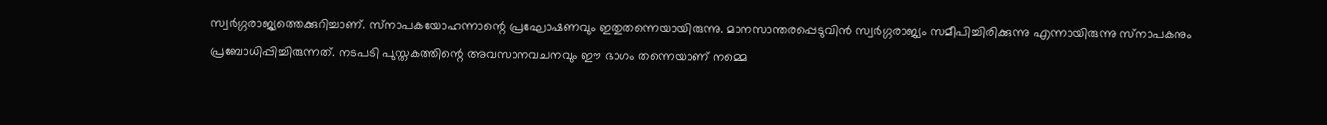സ്വര്‍ഗ്ഗരാജ്യത്തെക്കുറിച്ചാണ്. സ്‌നാപകയോഹന്നാന്റെ പ്രഘോഷണവും ഇതുതന്നെയായിരുന്നു. മാനസാന്തരപ്പെടുവിന്‍ സ്വര്‍ഗ്ഗരാജ്യം സമീപിച്ചിരിക്കുന്നു എന്നായിരുന്നു സ്‌നാപകനും പ്രബോധിപ്പിച്ചിരുന്നത്. നടപടി പുസ്തകത്തിന്റെ അവസാനവചനവും ഈ ഭാഗം തന്നെയാണ് നമ്മെ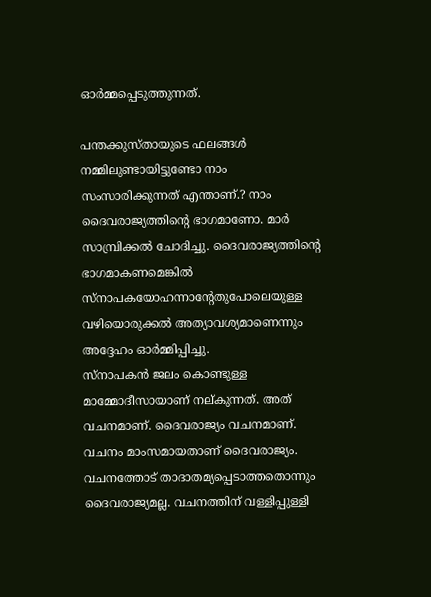ഓര്‍മ്മപ്പെടുത്തുന്നത്.

പന്തക്കുസ്തായുടെ ഫലങ്ങള്‍ നമ്മിലുണ്ടായിട്ടുണ്ടോ നാം സംസാരിക്കുന്നത് എന്താണ്.? നാം ദൈവരാജ്യത്തിന്റെ ഭാഗമാണോ. മാര്‍ സാമ്പ്രിക്കല്‍ ചോദിച്ചു. ദൈവരാജ്യത്തിന്റെ ഭാഗമാകണമെങ്കില്‍ സ്‌നാപകയോഹന്നാന്റേതുപോലെയുള്ള വഴിയൊരുക്കല്‍ അത്യാവശ്യമാണെന്നും അദ്ദേഹം ഓര്‍മ്മിപ്പിച്ചു.
സ്‌നാപകന്‍ ജലം കൊണ്ടുള്ള മാമ്മോദീസായാണ് നല്കുന്നത്. അത് വചനമാണ്. ദൈവരാജ്യം വചനമാണ്. വചനം മാംസമായതാണ് ദൈവരാജ്യം. വചനത്തോട് താദാതമ്യപ്പെടാത്തതൊന്നും ദൈവരാജ്യമല്ല. വചനത്തിന് വള്ളിപ്പുള്ളി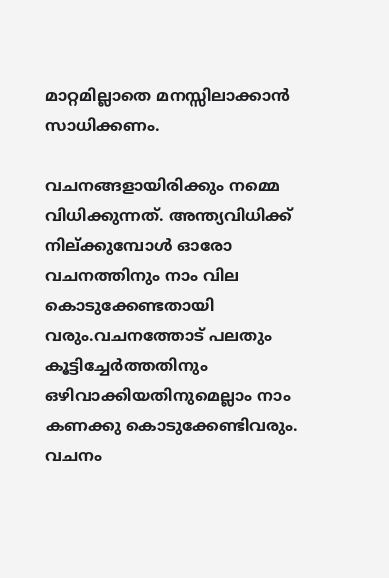മാറ്റമില്ലാതെ മനസ്സിലാക്കാന്‍ സാധിക്കണം.

വചനങ്ങളായിരിക്കും നമ്മെ വിധിക്കുന്നത്. അന്ത്യവിധിക്ക് നില്ക്കുമ്പോള്‍ ഓരോ വചനത്തിനും നാം വില കൊടുക്കേണ്ടതായി വരും.വചനത്തോട് പലതും കൂട്ടിച്ചേര്‍ത്തതിനും ഒഴിവാക്കിയതിനുമെല്ലാം നാം കണക്കു കൊടുക്കേണ്ടിവരും. വചനം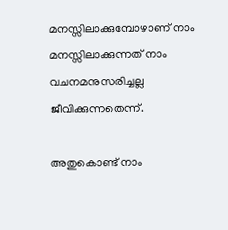മനസ്സിലാക്കുമ്പോഴാണ് നാം മനസ്സിലാക്കുന്നത് നാം വചനമനുസരിച്ചല്ല ജീവിക്കുന്നതെന്ന്.

അതുകൊണ്ട് നാം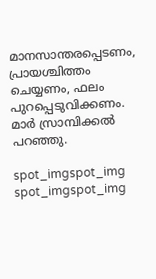മാനസാന്തരപ്പെടണം, പ്രായശ്ചിത്തം ചെയ്യണം, ഫലം പുറപ്പെടുവിക്കണം. മാര്‍ സ്രാമ്പിക്കല്‍ പറഞ്ഞു.

spot_imgspot_img
spot_imgspot_img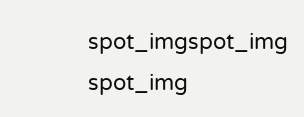spot_imgspot_img
spot_img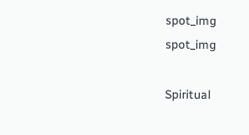spot_img
spot_img

Spiritual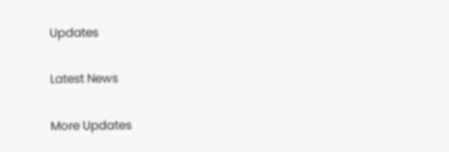Updates

Latest News

More Updates